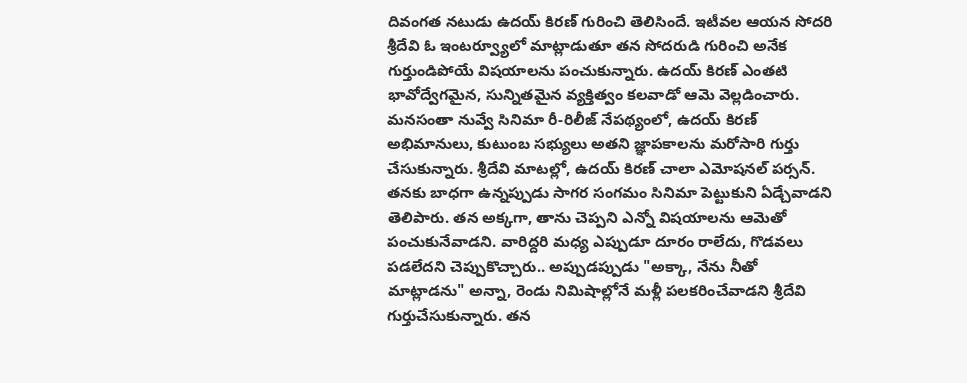దివంగత నటుడు ఉదయ్ కిరణ్ గురించి తెలిసిందే. ఇటీవల ఆయన సోదరి శ్రీదేవి ఓ ఇంటర్వ్యూలో మాట్లాడుతూ తన సోదరుడి గురించి అనేక గుర్తుండిపోయే విషయాలను పంచుకున్నారు. ఉదయ్ కిరణ్ ఎంతటి భావోద్వేగమైన, సున్నితమైన వ్యక్తిత్వం కలవాడో ఆమె వెల్లడించారు. మనసంతా నువ్వే సినిమా రీ-రిలీజ్ నేపథ్యంలో, ఉదయ్ కిరణ్ అభిమానులు, కుటుంబ సభ్యులు అతని జ్ఞాపకాలను మరోసారి గుర్తు చేసుకున్నారు. శ్రీదేవి మాటల్లో, ఉదయ్ కిరణ్ చాలా ఎమోషనల్ పర్సన్. తనకు బాధగా ఉన్నప్పుడు సాగర సంగమం సినిమా పెట్టుకుని ఏడ్చేవాడని తెలిపారు. తన అక్కగా, తాను చెప్పని ఎన్నో విషయాలను ఆమెతో పంచుకునేవాడని. వారిద్దరి మధ్య ఎప్పుడూ దూరం రాలేదు, గొడవలు పడలేదని చెప్పుకొచ్చారు.. అప్పుడప్పుడు "అక్కా, నేను నీతో మాట్లాడను" అన్నా, రెండు నిమిషాల్లోనే మళ్లీ పలకరించేవాడని శ్రీదేవి గుర్తుచేసుకున్నారు. తన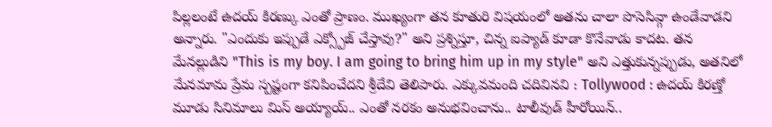పిల్లలంటే ఉదయ్ కిరణ్కు ఎంతో ప్రాణం. ముఖ్యంగా తన కూతురి విషయంలో అతను చాలా పొసెసివ్గా ఉండేవాడని అన్నారు. "ఎందుకు ఇప్పుడే ఎక్స్పోజ్ చేస్తావు?" అని ప్రశ్నిస్తూ, చిన్న ఐప్యాడ్ కూడా కొనేవాడు కాదట. తన మేనల్లుడిని "This is my boy. I am going to bring him up in my style" అని ఎత్తుకున్నప్పుడు, అతనిలో మేనమామ ప్రేమ స్పష్టంగా కనిపించేదని శ్రీదేవి తెలిపారు. ఎక్కువమంది చదివినవి : Tollywood : ఉదయ్ కిరణ్తో మూడు సినిమాలు మిస్ అయ్యాయ్.. ఎంతో నరకం అనుభవించాను.. టాలీవుడ్ హీరోయిన్..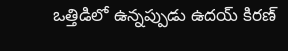ఒత్తిడిలో ఉన్నప్పుడు ఉదయ్ కిరణ్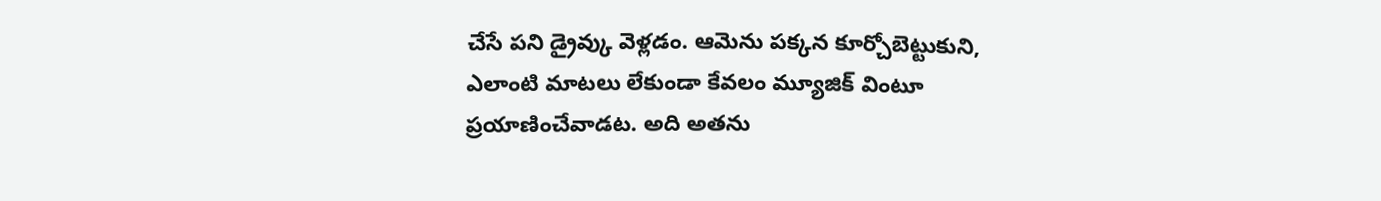చేసే పని డ్రైవ్కు వెళ్లడం. ఆమెను పక్కన కూర్చోబెట్టుకుని, ఎలాంటి మాటలు లేకుండా కేవలం మ్యూజిక్ వింటూ ప్రయాణించేవాడట. అది అతను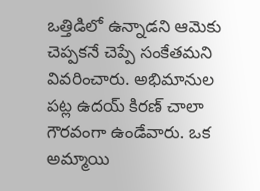ఒత్తిడిలో ఉన్నాడని ఆమెకు చెప్పకనే చెప్పే సంకేతమని వివరించారు. అభిమానుల పట్ల ఉదయ్ కిరణ్ చాలా గౌరవంగా ఉండేవారు. ఒక అమ్మాయి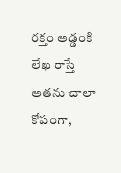రక్తం అడ్డంకి లేఖ రాస్తే అతను చాలా కోపంగా,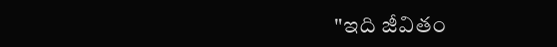"ఇది జీవితం